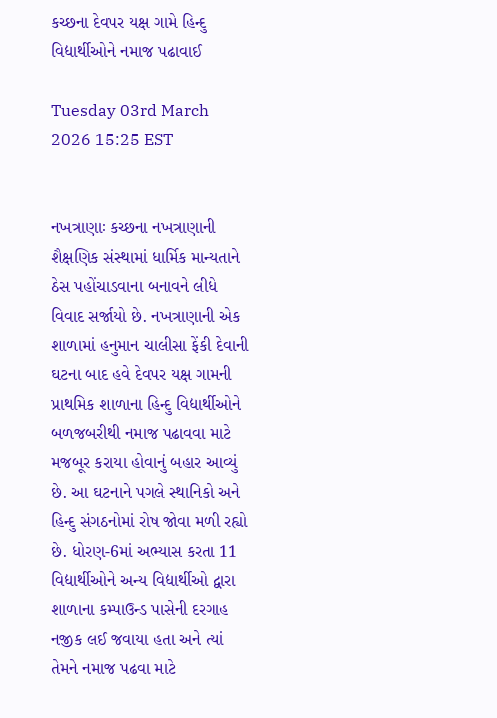કચ્છના દેવપર યક્ષ ગામે હિન્દુ વિદ્યાર્થીઓને નમાજ પઢાવાઈ

Tuesday 03rd March 2026 15:25 EST


નખત્રાણાઃ કચ્છના નખત્રાણાની શૈક્ષણિક સંસ્થામાં ધાર્મિક માન્યતાને ઠેસ પહોંચાડવાના બનાવને લીધે વિવાદ સર્જાયો છે. નખત્રાણાની એક શાળામાં હનુમાન ચાલીસા ફેંકી દેવાની ઘટના બાદ હવે દેવપર યક્ષ ગામની પ્રાથમિક શાળાના હિન્દુ વિદ્યાર્થીઓને બળજબરીથી નમાજ પઢાવવા માટે મજબૂર કરાયા હોવાનું બહાર આવ્યું છે. આ ઘટનાને પગલે સ્થાનિકો અને હિન્દુ સંગઠનોમાં રોષ જોવા મળી રહ્યો છે. ધોરણ-6માં અભ્યાસ કરતા 11 વિદ્યાર્થીઓને અન્ય વિદ્યાર્થીઓ દ્વારા શાળાના કમ્પાઉન્ડ પાસેની દરગાહ નજીક લઈ જવાયા હતા અને ત્યાં તેમને નમાજ પઢવા માટે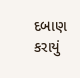દબાણ કરાયું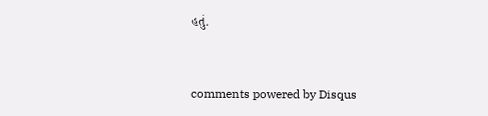હતું.


comments powered by Disqus